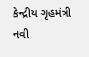કેન્દ્રીય ગૃહમંત્રી નવી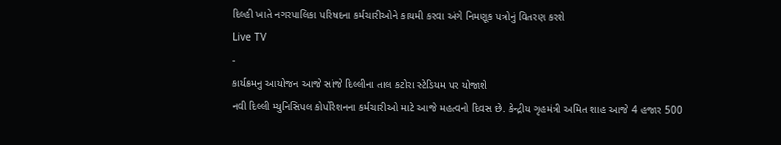દિલ્હી ખાતે નગરપાલિકા પરિષદના કર્મચારીઓને કાયમી કરવા અંગે નિમણૂક પત્રોનું વિતરણ કરશે
Live TV
-
કાર્યક્રમનુ આયોજન આજે સાંજે દિલ્લીના તાલ કટોરા સ્ટેડિયમ પર યોજાશે
નવી દિલ્લી મ્યુનિસિપલ કોર્પોરેશનના કર્મચારીઓ માટે આજે મહત્વનો દિવસ છે. કેન્દ્રીય ગૃહમંત્રી અમિત શાહ આજે 4 હજાર 500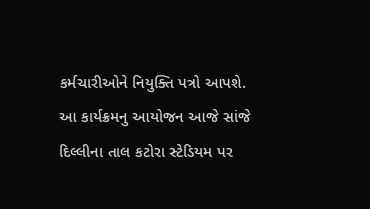કર્મચારીઓને નિયુક્તિ પત્રો આપશે. આ કાર્યક્રમનુ આયોજન આજે સાંજે દિલ્લીના તાલ કટોરા સ્ટેડિયમ પર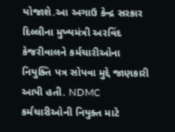યોજાશે.આ અગાઉ કેન્દ્ર સરકાર દિલ્લીના મુખ્યમંત્રી અરવિંદ કેજરીવાલને કર્મચારીઓના નિયુક્તિ પત્ર સોપવા મુદ્દે જાણકારી આપી હતી. NDMC કર્મચારીઓની નિયુક્ત માટે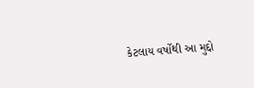કેટલાય વર્ષોથી આ મુદ્દો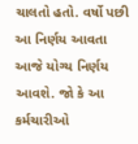ચાલતો હતો. વર્ષો પછી આ નિર્ણય આવતા આજે યોગ્ય નિર્ણય આવશે. જો કે આ કર્મચારીઓ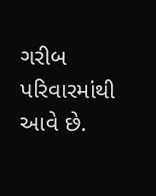ગરીબ પરિવારમાંથી આવે છે.